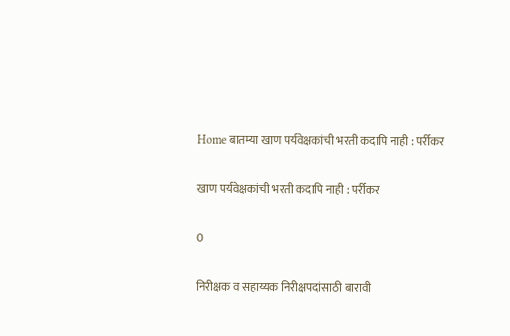Home बातम्या खाण पर्यवेक्षकांची भरती कदापि नाही : पर्रीकर

खाण पर्यवेक्षकांची भरती कदापि नाही : पर्रीकर

0

निरीक्षक व सहाय्यक निरीक्षपदांसाठी बारावी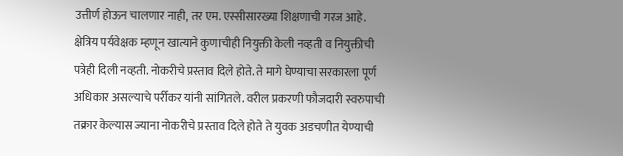उत्तीर्ण होऊन चालणार नाही, तर एम. एस्सीसारख्या शिक्षणाची गरज आहे. क्षेत्रिय पर्यवेक्षक म्हणून खात्याने कुणाचीही नियुक्ती केली नव्हती व नियुक्तीची पत्रेही दिली नव्हती. नोकरीचे प्रस्ताव दिले होते. ते मागे घेण्याचा सरकारला पूर्ण अधिकार असल्याचे पर्रीकर यांनी सांगितले. वरील प्रकरणी फौजदारी स्वरुपाची तक्रार केल्यास ज्याना नोकरीचे प्रस्ताव दिले होते ते युवक अडचणीत येण्याची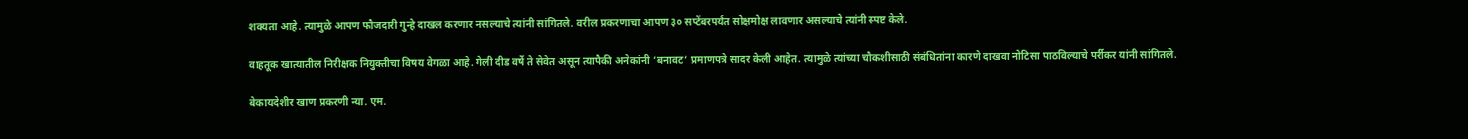शक्यता आहे. त्यामुळे आपण फौजदारी गुन्हे दाखल करणार नसल्याचे त्यांनी सांगितले. वरील प्रकरणाचा आपण ३० सप्टेंबरपर्यंत सोक्षमोक्ष लावणार असल्याचे त्यांनी स्पष्ट केले.

वाहतूक खात्यातील निरीक्षक नियुक्तीचा विषय वेगळा आहे. गेली दीड वर्षे ते सेवेत असून त्यापैकी अनेकांनी ‘बनावट’ प्रमाणपत्रे सादर केली आहेत. त्यामुळे त्यांच्या चौकशीसाठी संबंधितांना कारणे दाखवा नोटिसा पाठविल्याचे पर्रीकर यांनी सांगितले.

बेकायदेशीर खाण प्रकरणी न्या. एम.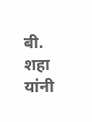बी. शहा यांनी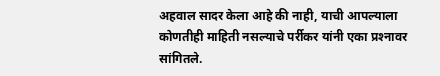अहवाल सादर केला आहे की नाही, याची आपल्याला कोणतीही माहिती नसल्याचे पर्रीकर यांनी एका प्रश्‍नावर सांगितले.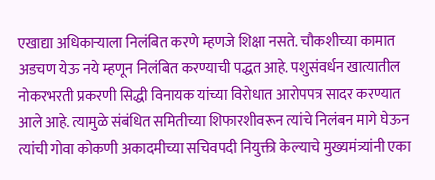एखाद्या अधिकार्‍याला निलंबित करणे म्हणजे शिक्षा नसते. चौकशीच्या कामात अडचण येऊ नये म्हणून निलंबित करण्याची पद्धत आहे. पशुसंवर्धन खात्यातील नोकरभरती प्रकरणी सिद्धी विनायक यांच्या विरोधात आरोपपत्र सादर करण्यात आले आहे. त्यामुळे संबंधित समितीच्या शिफारशीवरून त्यांचे निलंबन मागे घेऊन त्यांची गोवा कोकणी अकादमीच्या सचिवपदी नियुक्ती केल्याचे मुख्यमंत्र्यांनी एका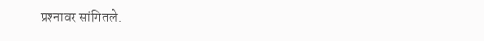प्रश्‍नावर सांगितले.